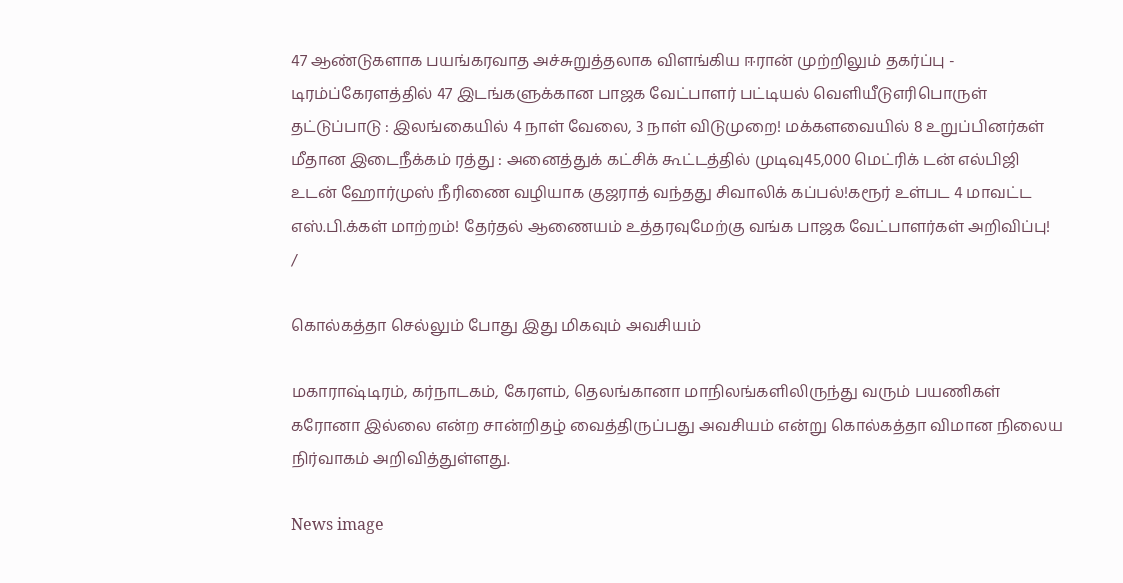47 ஆண்டுகளாக பயங்கரவாத அச்சுறுத்தலாக விளங்கிய ஈரான் முற்றிலும் தகர்ப்பு - டிரம்ப்கேரளத்தில் 47 இடங்களுக்கான பாஜக வேட்பாளர் பட்டியல் வெளியீடுஎரிபொருள் தட்டுப்பாடு : இலங்கையில் 4 நாள் வேலை, 3 நாள் விடுமுறை! மக்களவையில் 8 உறுப்பினர்கள் மீதான இடைநீக்கம் ரத்து : அனைத்துக் கட்சிக் கூட்டத்தில் முடிவு45,000 மெட்ரிக் டன் எல்பிஜி உடன் ஹோர்முஸ் நீரிணை வழியாக குஜராத் வந்தது சிவாலிக் கப்பல்!கரூர் உள்பட 4 மாவட்ட எஸ்.பி.க்கள் மாற்றம்! தேர்தல் ஆணையம் உத்தரவுமேற்கு வங்க பாஜக வேட்பாளர்கள் அறிவிப்பு!
/

கொல்கத்தா செல்லும் போது இது மிகவும் அவசியம்

மகாராஷ்டிரம், கர்நாடகம், கேரளம், தெலங்கானா மாநிலங்களிலிருந்து வரும் பயணிகள் கரோனா இல்லை என்ற சான்றிதழ் வைத்திருப்பது அவசியம் என்று கொல்கத்தா விமான நிலைய நிர்வாகம் அறிவித்துள்ளது.

News image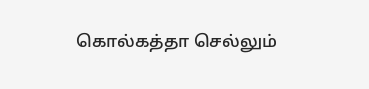கொல்கத்தா செல்லும்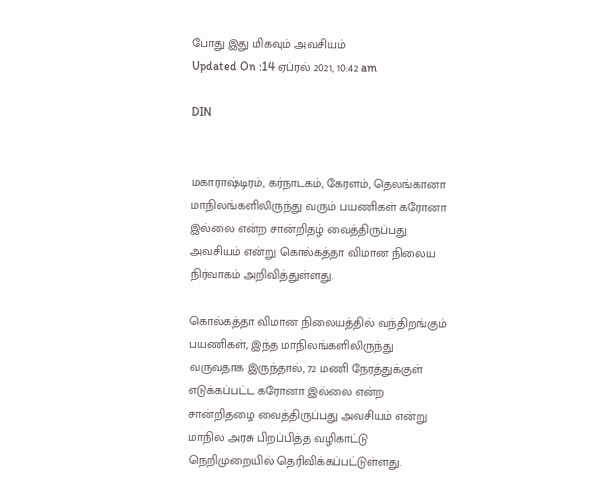போது இது மிகவும் அவசியம்
Updated On :14 ஏப்ரல் 2021, 10:42 am

DIN


மகாராஷ்டிரம், கர்நாடகம், கேரளம், தெலங்கானா மாநிலங்களிலிருந்து வரும் பயணிகள் கரோனா இல்லை என்ற சான்றிதழ் வைத்திருப்பது அவசியம் என்று கொல்கத்தா விமான நிலைய நிர்வாகம் அறிவித்துள்ளது.

கொல்கத்தா விமான நிலையத்தில் வந்திறங்கும் பயணிகள், இந்த மாநிலங்களிலிருந்து வருவதாக இருந்தால், 72 மணி நேரத்துக்குள் எடுக்கப்பட்ட கரோனா இல்லை என்ற சான்றிதழை வைத்திருப்பது அவசியம் என்று மாநில அரசு பிறப்பித்த வழிகாட்டு நெறிமுறையில் தெரிவிக்கப்பட்டுள்ளது.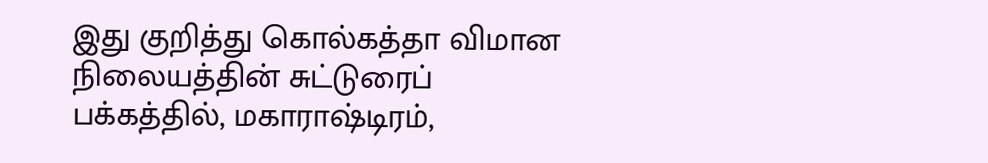இது குறித்து கொல்கத்தா விமான நிலையத்தின் சுட்டுரைப் பக்கத்தில், மகாராஷ்டிரம்,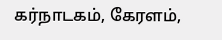கர்நாடகம், கேரளம்,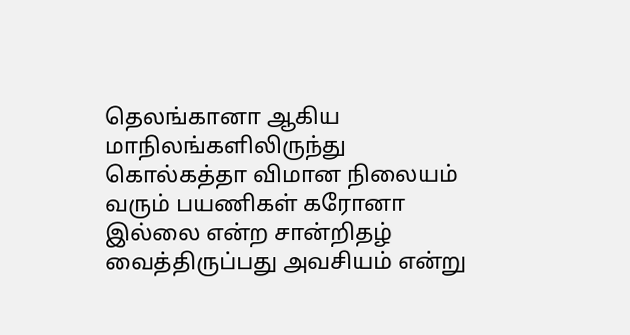தெலங்கானா ஆகிய மாநிலங்களிலிருந்து கொல்கத்தா விமான நிலையம் வரும் பயணிகள் கரோனா இல்லை என்ற சான்றிதழ் வைத்திருப்பது அவசியம் என்று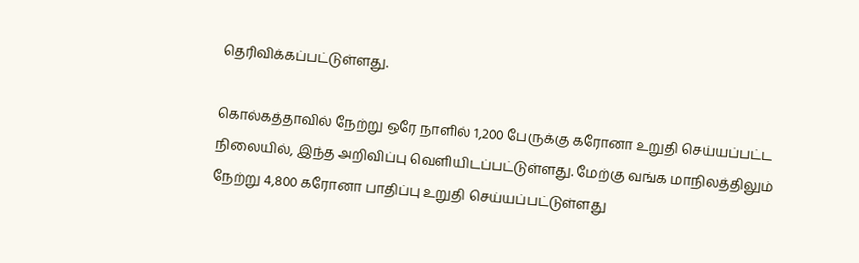தெரிவிக்கப்பட்டுள்ளது.

கொல்கத்தாவில் நேற்று ஒரே நாளில் 1,200 பேருக்கு கரோனா உறுதி செய்யப்பட்ட நிலையில், இந்த அறிவிப்பு வெளியிடப்பட்டுள்ளது. மேற்கு வங்க மாநிலத்திலும் நேற்று 4,800 கரோனா பாதிப்பு உறுதி செய்யப்பட்டுள்ளது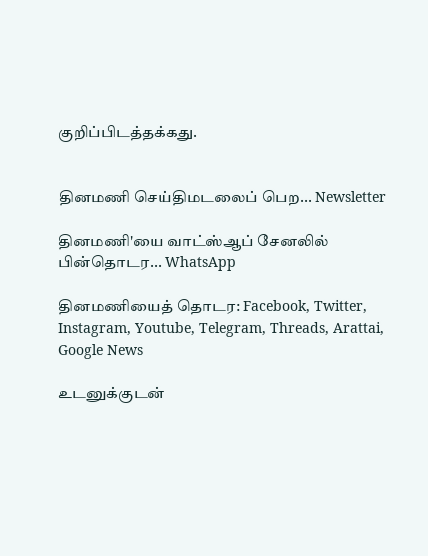குறிப்பிடத்தக்கது.


தினமணி செய்திமடலைப் பெற... Newsletter

தினமணி'யை வாட்ஸ்ஆப் சேனலில் பின்தொடர... WhatsApp

தினமணியைத் தொடர: Facebook, Twitter, Instagram, Youtube, Telegram, Threads, Arattai, Google News

உடனுக்குடன்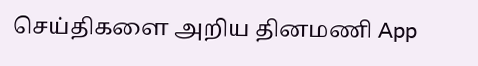செய்திகளை அறிய தினமணி App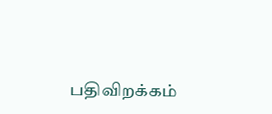பதிவிறக்கம்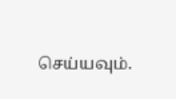செய்யவும்.